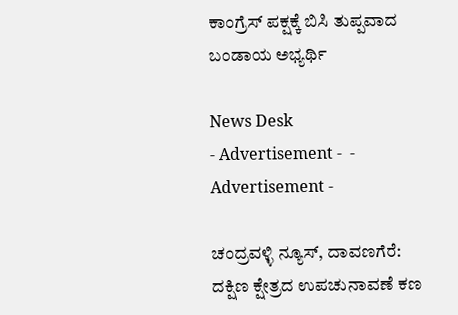ಕಾಂಗ್ರೆಸ್ ಪಕ್ಷಕ್ಕೆ ಬಿಸಿ ತುಪ್ಪವಾದ ಬಂಡಾಯ ಅಭ್ಯರ್ಥಿ

News Desk
- Advertisement -  - Advertisement -

ಚಂದ್ರವಳ್ಳಿ ನ್ಯೂಸ್, ದಾವಣಗೆರೆ:
ದಕ್ಷಿಣ ಕ್ಷೇತ್ರದ ಉಪಚುನಾವಣೆ ಕಣ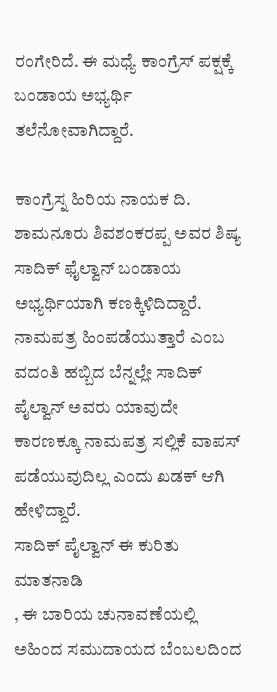ರಂಗೇರಿದೆ. ಈ ಮಧ್ಯೆ ಕಾಂಗ್ರೆಸ್ ಪಕ್ಷಕ್ಕೆ ಬಂಡಾಯ ಅಭ್ಯರ್ಥಿ ತಲೆನೋವಾಗಿದ್ದಾರೆ.

ಕಾಂಗ್ರೆಸ್ನ ಹಿರಿಯ ನಾಯಕ ದಿ. ಶಾಮನೂರು ಶಿವಶಂಕರಪ್ಪ ಅವರ ಶಿಷ್ಯ ಸಾದಿಕ್ ಫೈಲ್ವಾನ್ ಬಂಡಾಯ ಅಭ್ಯರ್ಥಿಯಾಗಿ ಕಣಕ್ಕಿಳಿದಿದ್ದಾರೆ. ನಾಮಪತ್ರ ಹಿಂಪಡೆಯುತ್ತಾರೆ ಎಂಬ ವದಂತಿ ಹಬ್ಬಿದ ಬೆನ್ನಲ್ಲೇ ಸಾದಿಕ್ ಪೈಲ್ವಾನ್ ಅವರು ಯಾವುದೇ ಕಾರಣಕ್ಕೂ ನಾಮಪತ್ರ ಸಲ್ಲಿಕೆ ವಾಪಸ್ ಪಡೆಯುವುದಿಲ್ಲ ಎಂದು ಖಡಕ್ ಆಗಿ ಹೇಳಿದ್ದಾರೆ.
ಸಾದಿಕ್ ಪೈಲ್ವಾನ್ ಈ ಕುರಿತು ಮಾತನಾಡಿ
, ಈ ಬಾರಿಯ ಚುನಾವಣೆಯಲ್ಲಿ ಅಹಿಂದ ಸಮುದಾಯದ ಬೆಂಬಲದಿಂದ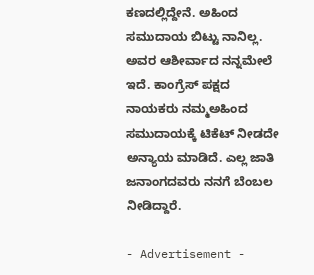ಕಣದಲ್ಲಿದ್ದೇನೆ. ಅಹಿಂದ ಸಮುದಾಯ ಬಿಟ್ಟು ನಾನಿಲ್ಲ. ಅವರ ಆಶೀರ್ವಾದ ನನ್ನ‌ಮೇಲೆ ಇದೆ. ಕಾಂಗ್ರೆಸ್ ಪಕ್ಷದ ನಾಯಕರು ನಮ್ಮ‌ಅಹಿಂದ ಸಮುದಾಯಕ್ಕೆ ಟಿಕೆಟ್ ನೀಡದೇ ಅನ್ಯಾಯ ಮಾಡಿದೆ. ಎಲ್ಲ ಜಾತಿ ಜನಾಂಗದವರು ನನಗೆ ಬೆಂಬಲ ನೀಡಿದ್ದಾರೆ.

- Advertisement -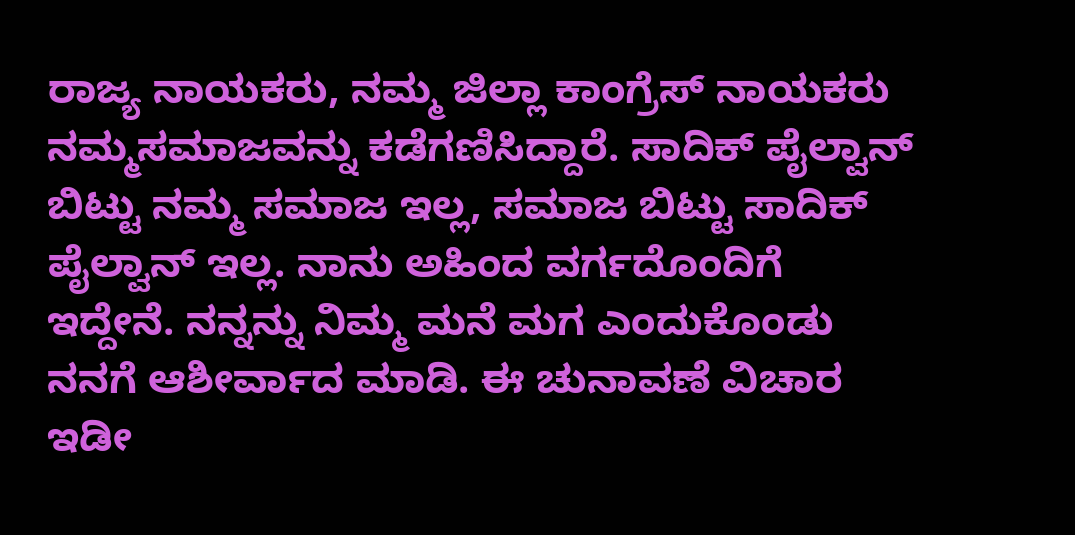ರಾಜ್ಯ ನಾಯಕರು, ನಮ್ಮ ಜಿಲ್ಲಾ ಕಾಂಗ್ರೆಸ್ ನಾಯಕರು ನಮ್ಮ‌ಸಮಾಜವನ್ನು ಕಡೆಗಣಿಸಿದ್ದಾರೆ. ಸಾದಿಕ್ ಪೈಲ್ವಾನ್ ಬಿಟ್ಟು ನಮ್ಮ ಸಮಾಜ ಇಲ್ಲ, ಸಮಾಜ ಬಿಟ್ಟು ಸಾದಿಕ್ ಪೈಲ್ವಾನ್ ಇಲ್ಲ. ನಾನು ಅಹಿಂದ ವರ್ಗದೊಂದಿಗೆ ಇದ್ದೇನೆ. ನನ್ನನ್ನು ನಿಮ್ಮ ಮನೆ ಮಗ ಎಂದುಕೊಂಡು ನನಗೆ ಆಶೀರ್ವಾದ ಮಾಡಿ. ಈ ಚುನಾವಣೆ ವಿಚಾರ ಇಡೀ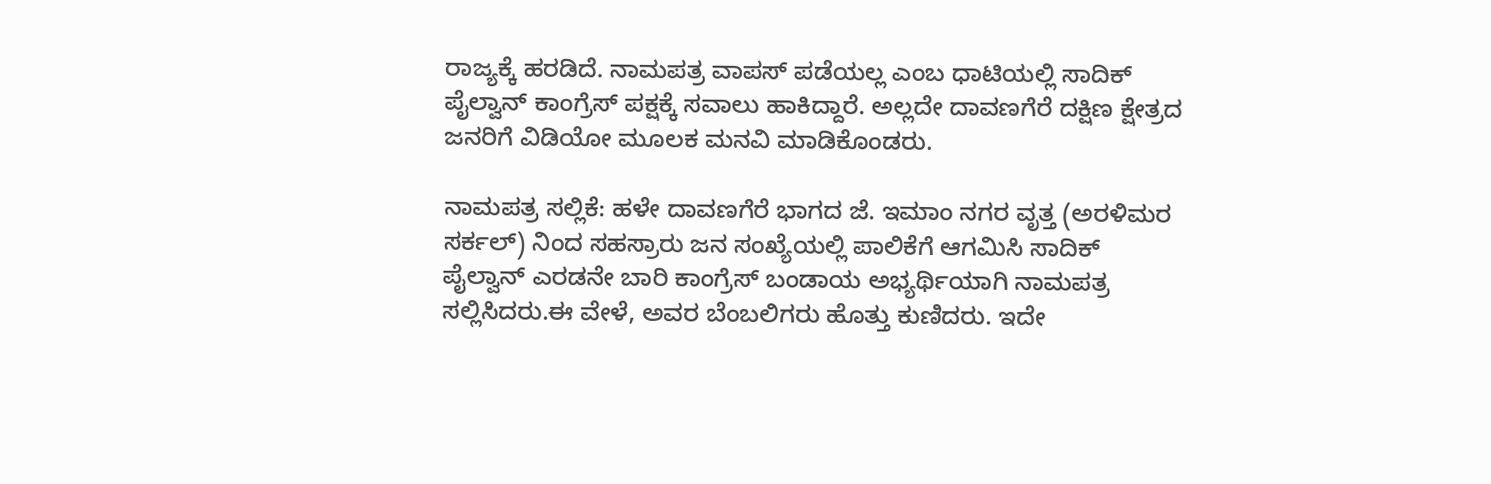ರಾಜ್ಯಕ್ಕೆ ಹರಡಿದೆ. ನಾಮಪತ್ರ ವಾಪಸ್ ಪಡೆಯಲ್ಲ ಎಂಬ ಧಾಟಿಯಲ್ಲಿ ಸಾದಿಕ್ ಪೈಲ್ವಾನ್ ಕಾಂಗ್ರೆಸ್ ಪಕ್ಷಕ್ಕೆ ಸವಾಲು ಹಾಕಿದ್ದಾರೆ. ಅಲ್ಲದೇ ದಾವಣಗೆರೆ ದಕ್ಷಿಣ ಕ್ಷೇತ್ರದ ಜನರಿಗೆ ವಿಡಿಯೋ ಮೂಲಕ ಮನವಿ ಮಾಡಿಕೊಂಡರು.

ನಾಮಪತ್ರ ಸಲ್ಲಿಕೆ: ಹಳೇ ದಾವಣಗೆರೆ ಭಾಗದ ಜೆ. ಇಮಾಂ ನಗರ ವೃತ್ತ (ಅರಳಿಮರ ಸರ್ಕಲ್) ನಿಂದ ಸಹಸ್ರಾರು ಜನ ಸಂಖ್ಯೆಯಲ್ಲಿ ಪಾಲಿಕೆಗೆ ಆಗಮಿಸಿ ಸಾದಿಕ್ ಪೈಲ್ವಾನ್ ಎರಡನೇ ಬಾರಿ ಕಾಂಗ್ರೆಸ್ ಬಂಡಾಯ ಅಭ್ಯರ್ಥಿಯಾಗಿ ನಾಮಪತ್ರ ಸಲ್ಲಿಸಿದರು.ಈ ವೇಳೆ, ಅವರ ಬೆಂಬಲಿಗರು ಹೊತ್ತು ಕುಣಿದರು. ಇದೇ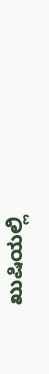ಖುಷಿಯಲ್ಲಿ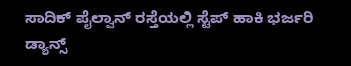ಸಾದಿಕ್ ಪೈಲ್ವಾನ್ ರಸ್ತೆಯಲ್ಲಿ ಸ್ಟೆಪ್ ಹಾಕಿ ಭರ್ಜರಿ ಡ್ಯಾನ್ಸ್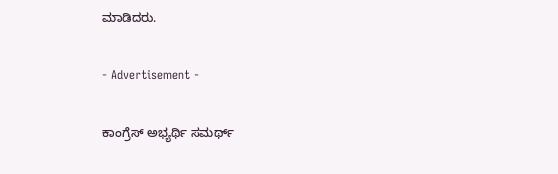ಮಾಡಿದರು.

- Advertisement -

ಕಾಂಗ್ರೆಸ್ ಅಭ್ಯರ್ಥಿ ಸಮರ್ಥ್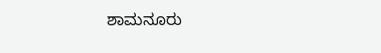ಶಾಮನೂರು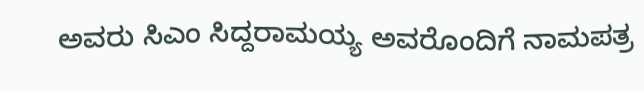ಅವರು ಸಿಎಂ ಸಿದ್ದರಾಮಯ್ಯ ಅವರೊಂದಿಗೆ ನಾಮಪತ್ರ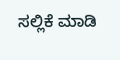ಸಲ್ಲಿಕೆ ಮಾಡಿ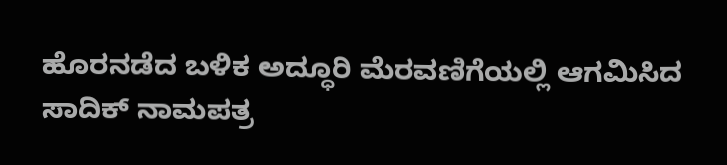ಹೊರನಡೆದ ಬಳಿಕ ಅದ್ಧೂರಿ ಮೆರವಣಿಗೆಯಲ್ಲಿ ಆಗಮಿಸಿದ ಸಾದಿಕ್ ನಾಮಪತ್ರ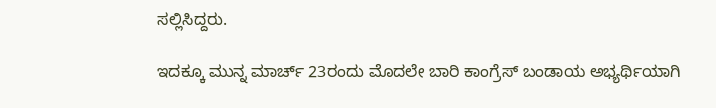ಸಲ್ಲಿಸಿದ್ದರು.

ಇದಕ್ಕೂ ಮುನ್ನ ಮಾರ್ಚ್ 23ರಂದು ಮೊದಲೇ ಬಾರಿ ಕಾಂಗ್ರೆಸ್ ಬಂಡಾಯ ಅಭ್ಯರ್ಥಿಯಾಗಿ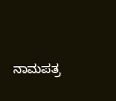ನಾಮಪತ್ರ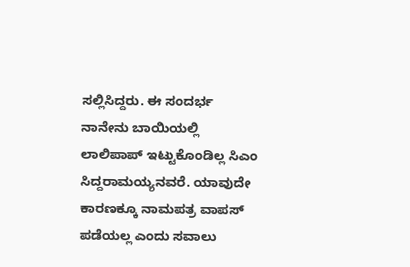ಸಲ್ಲಿಸಿದ್ದರು. ಈ ಸಂದರ್ಭ ನಾನೇನು ಬಾಯಿಯಲ್ಲಿ ಲಾಲಿಪಾಪ್ ಇಟ್ಟುಕೊಂಡಿಲ್ಲ ಸಿಎಂ ಸಿದ್ದರಾಮಯ್ಯನವರೆ. ಯಾವುದೇ ಕಾರಣಕ್ಕೂ ನಾಮಪತ್ರ ವಾಪಸ್ ಪಡೆಯಲ್ಲ ಎಂದು ಸವಾಲು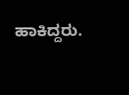ಹಾಕಿದ್ದರು.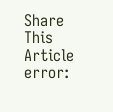Share This Article
error: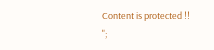Content is protected !!
";